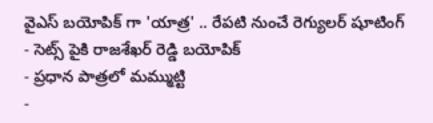వైఎస్ బయోపిక్ గా 'యాత్ర' .. రేపటి నుంచే రెగ్యులర్ షూటింగ్
- సెట్స్ పైకి రాజశేఖర్ రెడ్డి బయోపిక్
- ప్రధాన పాత్రలో మమ్ముట్టి
-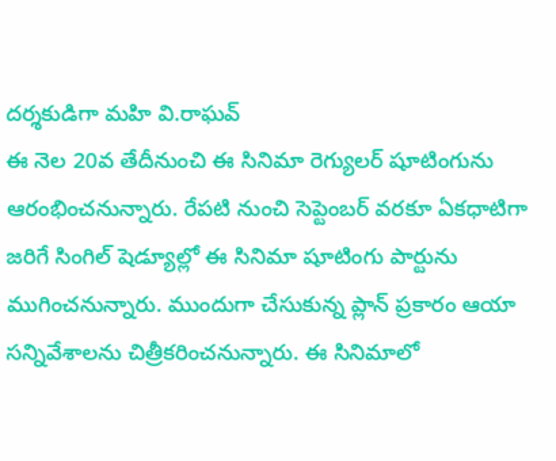దర్శకుడిగా మహి వి.రాఘవ్
ఈ నెల 20వ తేదీనుంచి ఈ సినిమా రెగ్యులర్ షూటింగును ఆరంభించనున్నారు. రేపటి నుంచి సెప్టెంబర్ వరకూ ఏకధాటిగా జరిగే సింగిల్ షెడ్యూల్లో ఈ సినిమా షూటింగు పార్టును ముగించనున్నారు. ముందుగా చేసుకున్న ప్లాన్ ప్రకారం ఆయా సన్నివేశాలను చిత్రీకరించనున్నారు. ఈ సినిమాలో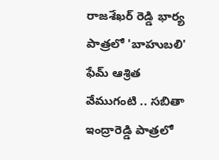రాజశేఖర్ రెడ్డి భార్య పాత్రలో 'బాహుబలి' ఫేమ్ ఆశ్రిత వేముగంటి .. సబితా ఇంద్రారెడ్డి పాత్రలో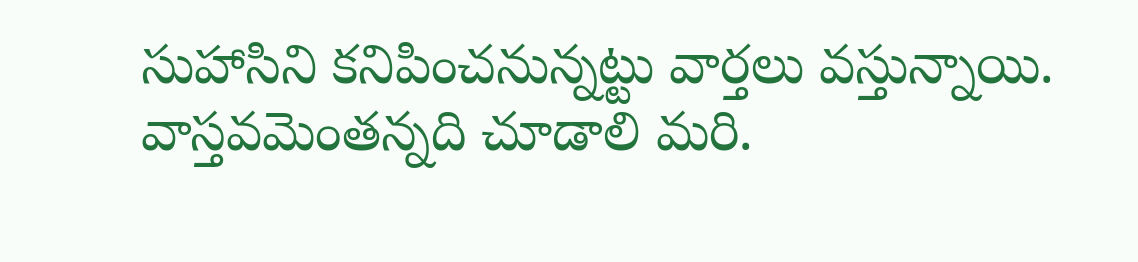సుహాసిని కనిపించనున్నట్టు వార్తలు వస్తున్నాయి. వాస్తవమెంతన్నది చూడాలి మరి.